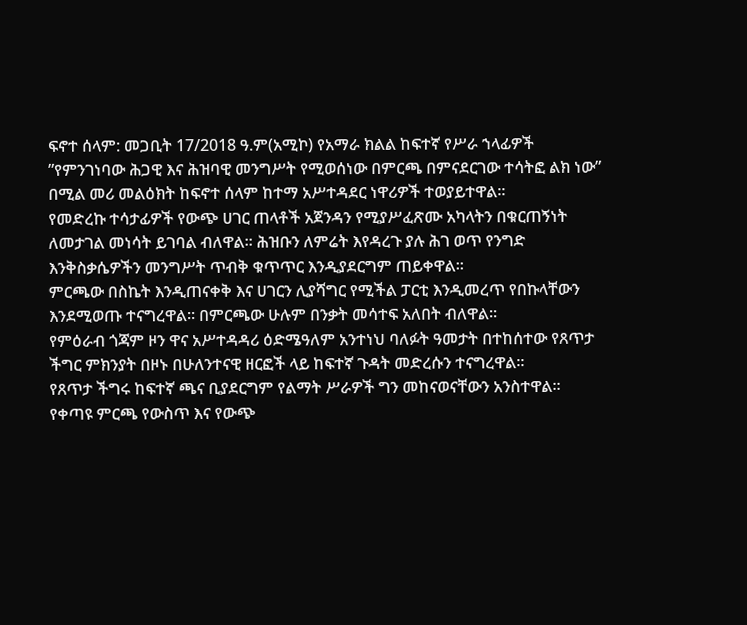ፍኖተ ሰላም: መጋቢት 17/2018 ዓ.ም(አሚኮ) የአማራ ክልል ከፍተኛ የሥራ ኀላፊዎች ”የምንገነባው ሕጋዊ እና ሕዝባዊ መንግሥት የሚወሰነው በምርጫ በምናደርገው ተሳትፎ ልክ ነው” በሚል መሪ መልዕክት ከፍኖተ ሰላም ከተማ አሥተዳደር ነዋሪዎች ተወያይተዋል።
የመድረኩ ተሳታፊዎች የውጭ ሀገር ጠላቶች አጀንዳን የሚያሥፈጽሙ አካላትን በቁርጠኝነት ለመታገል መነሳት ይገባል ብለዋል። ሕዝቡን ለምሬት እየዳረጉ ያሉ ሕገ ወጥ የንግድ እንቅስቃሴዎችን መንግሥት ጥብቅ ቁጥጥር እንዲያደርግም ጠይቀዋል።
ምርጫው በስኬት እንዲጠናቀቅ እና ሀገርን ሊያሻግር የሚችል ፓርቲ እንዲመረጥ የበኩላቸውን እንደሚወጡ ተናግረዋል። በምርጫው ሁሉም በንቃት መሳተፍ አለበት ብለዋል።
የምዕራብ ጎጃም ዞን ዋና አሥተዳዳሪ ዕድሜዓለም አንተነህ ባለፉት ዓመታት በተከሰተው የጸጥታ ችግር ምክንያት በዞኑ በሁለንተናዊ ዘርፎች ላይ ከፍተኛ ጉዳት መድረሱን ተናግረዋል።
የጸጥታ ችግሩ ከፍተኛ ጫና ቢያደርግም የልማት ሥራዎች ግን መከናወናቸውን አንስተዋል። የቀጣዩ ምርጫ የውስጥ እና የውጭ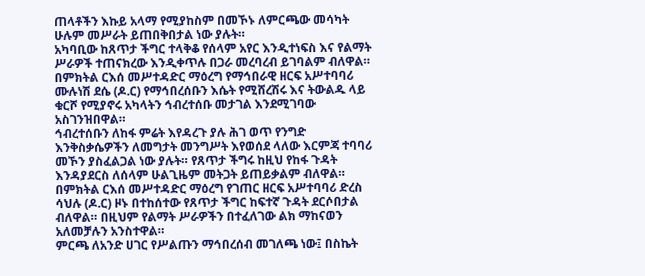ጠላቶችን እኩይ አላማ የሚያከስም በመኾኑ ለምርጫው መሳካት ሁሉም መሥራት ይጠበቅበታል ነው ያሉት።
አካባቢው ከጸጥታ ችግር ተላቅቆ የሰላም አየር እንዲተነፍስ እና የልማት ሥራዎች ተጠናክረው እንዲቀጥሉ በጋራ መረባረብ ይገባልም ብለዋል።
በምክትል ርእሰ መሥተዳድር ማዕረግ የማኅበራዊ ዘርፍ አሥተባባሪ ሙሉነሽ ደሴ (ዶ.ር) የማኅበረሰቡን እሴት የሚሸረሽሩ እና ትውልዱ ላይ ቁርሾ የሚያኖሩ አካላትን ኅብረተሰቡ መታገል እንደሚገባው አስገንዝበዋል።
ኅብረተሰቡን ለከፋ ምሬት እየዳረጉ ያሉ ሕገ ወጥ የንግድ እንቅስቃሴዎችን ለመግታት መንግሥት እየወሰደ ላለው እርምጃ ተባባሪ መኾን ያስፈልጋል ነው ያሉት። የጸጥታ ችግሩ ከዚህ የከፋ ጉዳት እንዳያደርስ ለሰላም ሁልጊዜም መትጋት ይጠይቃልም ብለዋል።
በምክትል ርእሰ መሥተዳድር ማዕረግ የገጠር ዘርፍ አሥተባባሪ ድረስ ሳህሉ (ዶ.ር) ዞኑ በተከሰተው የጸጥታ ችግር ከፍተኛ ጉዳት ደርሶበታል ብለዋል። በዚህም የልማት ሥራዎችን በተፈለገው ልክ ማከናወን አለመቻሉን አንስተዋል።
ምርጫ ለአንድ ሀገር የሥልጡን ማኅበረሰብ መገለጫ ነው፤ በስኬት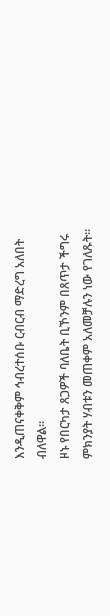እንዲጠናቀቅም ኅብረተሰቡ ርብርብ ማድረግ አለበት ብለዋል።
ዞኑ የበርካታ ጸጋዎች ባለቤት ቢኾንም በጸጥታ ችግሩ ምክንያት ሃብቱን መጠቀም አለመቻሉን ነው የገለጹት።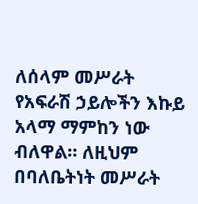ለሰላም መሥራት የአፍራሽ ኃይሎችን እኩይ አላማ ማምከን ነው ብለዋል። ለዚህም በባለቤትነት መሥራት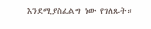እንደሚያስፈልግ ነው የገለጹት።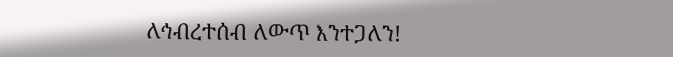ለኅብረተሰብ ለውጥ እንተጋለን!